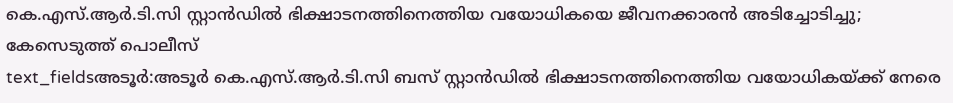കെ.എസ്.ആർ.ടി.സി സ്റ്റാൻഡിൽ ഭിക്ഷാടനത്തിനെത്തിയ വയോധികയെ ജീവനക്കാരൻ അടിച്ചോടിച്ചു; കേസെടുത്ത് പൊലീസ്
text_fieldsഅടൂർ:അടൂർ കെ.എസ്.ആർ.ടി.സി ബസ് സ്റ്റാൻഡിൽ ഭിക്ഷാടനത്തിനെത്തിയ വയോധികയ്ക്ക് നേരെ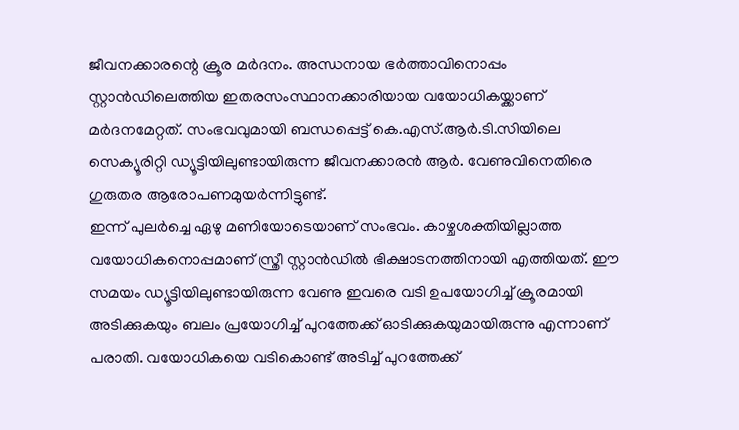ജീവനക്കാരന്റെ ക്രൂര മർദനം. അന്ധനായ ഭർത്താവിനൊപ്പം സ്റ്റാൻഡിലെത്തിയ ഇതരസംസ്ഥാനക്കാരിയായ വയോധികയ്ക്കാണ് മർദനമേറ്റത്. സംഭവവുമായി ബന്ധപ്പെട്ട് കെ.എസ്.ആർ.ടി.സിയിലെ സെക്യൂരിറ്റി ഡ്യൂട്ടിയിലുണ്ടായിരുന്ന ജീവനക്കാരൻ ആർ. വേണുവിനെതിരെ ഗുരുതര ആരോപണമുയർന്നിട്ടുണ്ട്.
ഇന്ന് പുലർച്ചെ ഏഴു മണിയോടെയാണ് സംഭവം. കാഴ്ചശക്തിയില്ലാത്ത വയോധികനൊപ്പമാണ് സ്ത്രീ സ്റ്റാൻഡിൽ ഭിക്ഷാടനത്തിനായി എത്തിയത്. ഈ സമയം ഡ്യൂട്ടിയിലുണ്ടായിരുന്ന വേണു ഇവരെ വടി ഉപയോഗിച്ച് ക്രൂരമായി അടിക്കുകയും ബലം പ്രയോഗിച്ച് പുറത്തേക്ക് ഓടിക്കുകയുമായിരുന്നു എന്നാണ് പരാതി. വയോധികയെ വടികൊണ്ട് അടിച്ച് പുറത്തേക്ക്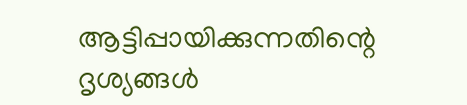ആട്ടിപ്പായിക്കുന്നതിന്റെ ദൃശ്യങ്ങൾ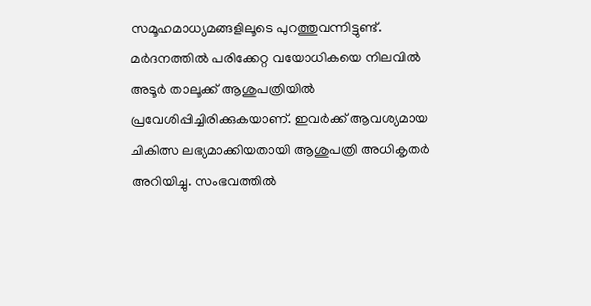സമൂഹമാധ്യമങ്ങളിലൂടെ പുറത്തുവന്നിട്ടുണ്ട്.
മർദനത്തിൽ പരിക്കേറ്റ വയോധികയെ നിലവിൽ അടൂർ താലൂക്ക് ആശുപത്രിയിൽ പ്രവേശിപ്പിച്ചിരിക്കുകയാണ്. ഇവർക്ക് ആവശ്യമായ ചികിത്സ ലഭ്യമാക്കിയതായി ആശുപത്രി അധികൃതർ അറിയിച്ചു. സംഭവത്തിൽ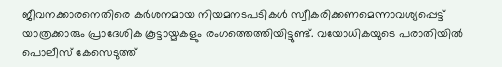ജീവനക്കാരനെതിരെ കർശനമായ നിയമനടപടികൾ സ്വീകരിക്കണമെന്നാവശ്യപ്പെട്ട് യാത്രക്കാരും പ്രാദേശിക കൂട്ടായ്മകളും രംഗത്തെത്തിയിട്ടുണ്ട്. വയോധികയുടെ പരാതിയിൽ പൊലീസ് കേസെടുത്ത്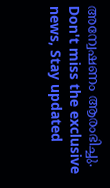അന്വേഷണം ആരംഭിച്ചു.
Don't miss the exclusive news, Stay updated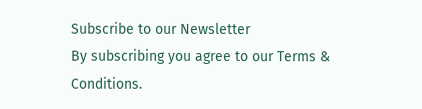Subscribe to our Newsletter
By subscribing you agree to our Terms & Conditions.